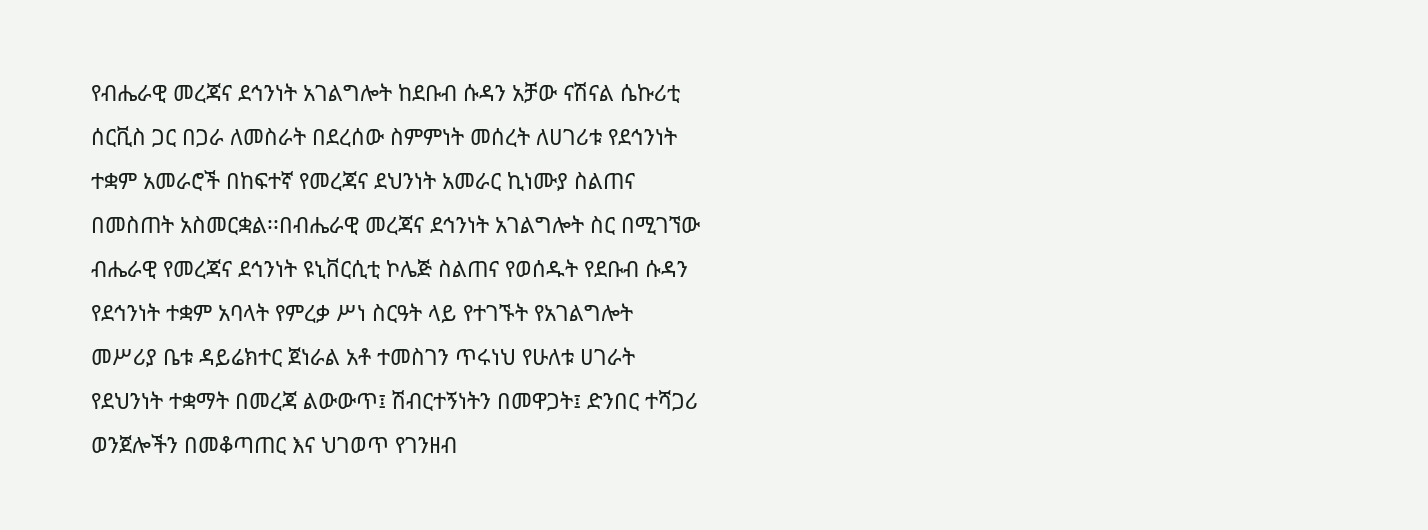የብሔራዊ መረጃና ደኅንነት አገልግሎት ከደቡብ ሱዳን አቻው ናሽናል ሴኩሪቲ ሰርቪስ ጋር በጋራ ለመስራት በደረሰው ስምምነት መሰረት ለሀገሪቱ የደኅንነት ተቋም አመራሮች በከፍተኛ የመረጃና ደህንነት አመራር ኪነሙያ ስልጠና በመስጠት አስመርቋል፡፡በብሔራዊ መረጃና ደኅንነት አገልግሎት ስር በሚገኘው ብሔራዊ የመረጃና ደኅንነት ዩኒቨርሲቲ ኮሌጅ ስልጠና የወሰዱት የደቡብ ሱዳን የደኅንነት ተቋም አባላት የምረቃ ሥነ ስርዓት ላይ የተገኙት የአገልግሎት መሥሪያ ቤቱ ዳይሬክተር ጀነራል አቶ ተመስገን ጥሩነህ የሁለቱ ሀገራት የደህንነት ተቋማት በመረጃ ልውውጥ፤ ሽብርተኝነትን በመዋጋት፤ ድንበር ተሻጋሪ ወንጀሎችን በመቆጣጠር እና ህገወጥ የገንዘብ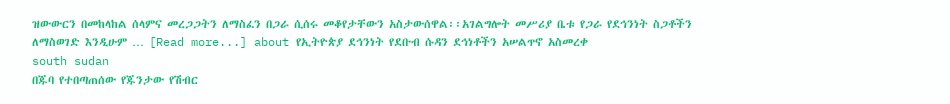ዝውውርን በመከላከል ሰላምና መረጋጋትን ለማስፈን በጋራ ሲሰሩ መቆየታቸውን አስታውሰዋል፡፡አገልግሎት መሥሪያ ቤቱ የጋራ የደኅንነት ስጋቶችን ለማስወገድ እንዲሁም … [Read more...] about የኢትዮጵያ ደኅንነት የደቡብ ሱዳን ደኅነቶችን አሠልጥኖ አስመረቀ
south sudan
በጁባ የተበጣጠሰው የጁንታው የሽብር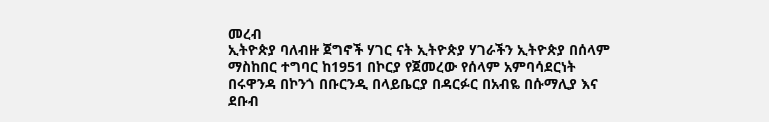መረብ
ኢትዮጵያ ባለብዙ ጀግኖች ሃገር ናት ኢትዮጵያ ሃገራችን ኢትዮጵያ በሰላም ማስከበር ተግባር ከ1951 በኮርያ የጀመረው የሰላም አምባሳደርነት በሩዋንዳ በኮንጎ በቡርንዲ በላይቤርያ በዳርፉር በአብዬ በሱማሊያ እና ደቡብ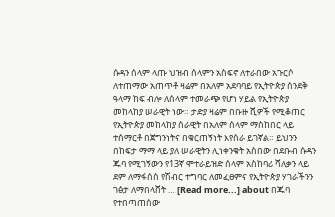ሱዳን ሰላም ላጡ ህዝብ ሰላምን አስፍኖ ለተራበው አጉርሶ ለተጠማው አጠጥቶ ዛሬም በአለም አደባባይ የኢትዮጵያ ሰንደቅ ዓላማ ከፍ ብሎ ለሰላም ተመራጭ የሆነ ሃይል የኢትዮጵያ መከላከያ ሠራዊት ነው። ታድያ ዛሬም በቡዙ ሺዎች የሚቆጠር የኢትዮጵያ መከላከያ ሰራዊት በአለም ሰላም ማስከበር ላይ ተሰማርቶ በጀግንነትና በቁርጠኝነት እየሰራ ይገኛል። ይህንን በከፍታ ማማ ላይ ያለ ሠራዊትን ሊነቀንቁት አስበው በደቡብ ሱዳን ጁባ የሚገኝውን የ13ኛ ሞተራይዝድ ሰላም አስከባሪ ሻለቃን ላይ ደም ለማፋሰስ የሽብር ተግባር ለመፈፀምና የኢትዮጵያ ሃገራችንን ገፅታ ለማበላሸት … [Read more...] about በጁባ የተበጣጠሰው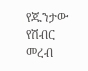የጁንታው የሽብር መረብ